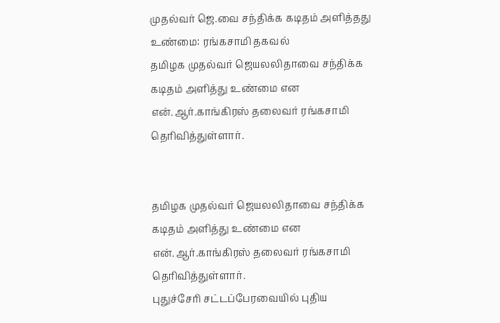முதல்வர் ஜெ.வை சந்திக்க கடிதம் அளித்தது உண்மை: ரங்கசாமி தகவல்
தமிழக முதல்வர் ஜெயலலிதாவை சந்திக்க கடிதம் அளித்து உண்மை என என்.ஆர்.காங்கிரஸ் தலைவர் ரங்கசாமி தெரிவித்துள்ளார்.


தமிழக முதல்வர் ஜெயலலிதாவை சந்திக்க கடிதம் அளித்து உண்மை என என்.ஆர்.காங்கிரஸ் தலைவர் ரங்கசாமி தெரிவித்துள்ளார்.
புதுச்சேரி சட்டப்பேரவையில் புதிய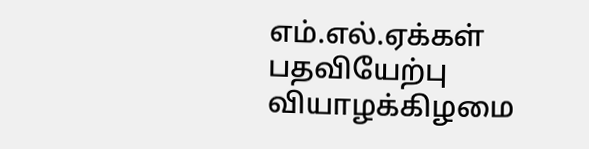எம்.எல்.ஏக்கள் பதவியேற்பு வியாழக்கிழமை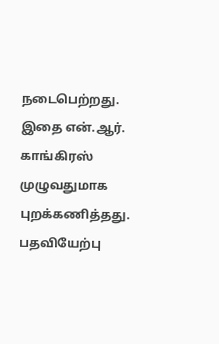நடைபெற்றது. இதை என்.ஆர். காங்கிரஸ் முழுவதுமாக புறக்கணித்தது. பதவியேற்பு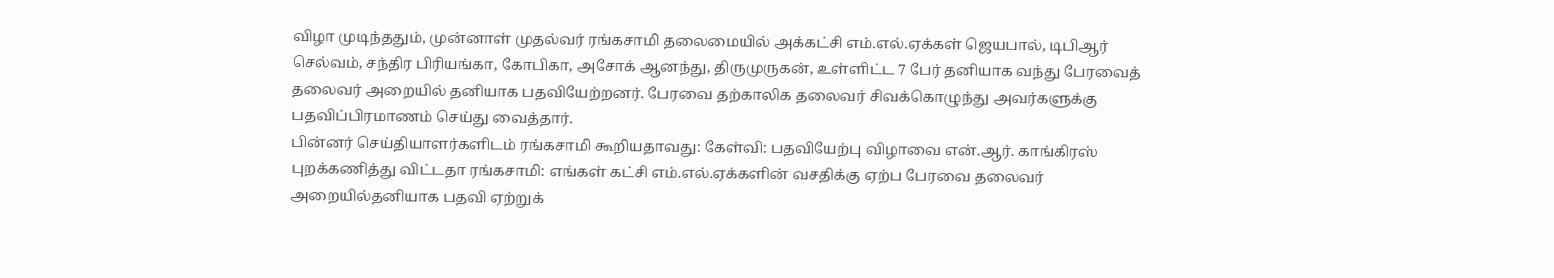விழா முடிந்ததும், முன்னாள் முதல்வர் ரங்கசாமி தலைமையில் அக்கட்சி எம்.எல்.ஏக்கள் ஜெயபால், டிபிஆர் செல்வம், சந்திர பிரியங்கா, கோபிகா, அசோக் ஆனந்து, திருமுருகன், உள்ளிட்ட 7 பேர் தனியாக வந்து பேரவைத் தலைவர் அறையில் தனியாக பதவியேற்றனர். பேரவை தற்காலிக தலைவர் சிவக்கொழுந்து அவர்களுக்கு பதவிப்பிரமாணம் செய்து வைத்தார்.
பின்னர் செய்தியாளர்களிடம் ரங்கசாமி கூறியதாவது: கேள்வி: பதவியேற்பு விழாவை என்.ஆர். காங்கிரஸ் புறக்கணித்து விட்டதா ரங்கசாமி: எங்கள் கட்சி எம்.எல்.ஏக்களின் வசதிக்கு ஏற்ப பேரவை தலைவர் அறையில்தனியாக பதவி ஏற்றுக்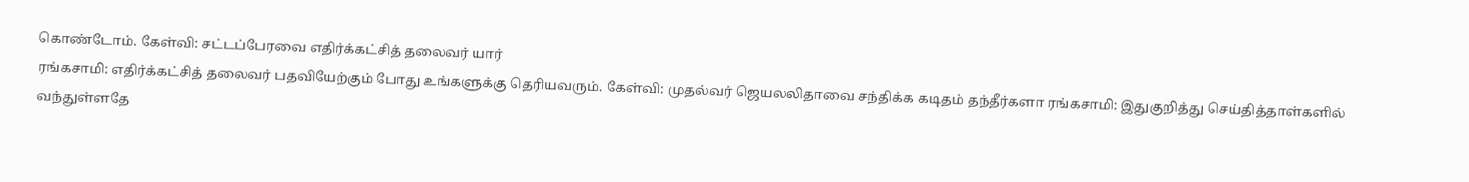கொண்டோம். கேள்வி: சட்டப்பேரவை எதிர்க்கட்சித் தலைவர் யார்
ரங்கசாமி: எதிர்க்கட்சித் தலைவர் பதவியேற்கும் போது உங்களுக்கு தெரியவரும். கேள்வி: முதல்வர் ஜெயலலிதாவை சந்திக்க கடிதம் தந்தீர்களா ரங்கசாமி: இதுகுறித்து செய்தித்தாள்களில் வந்துள்ளதே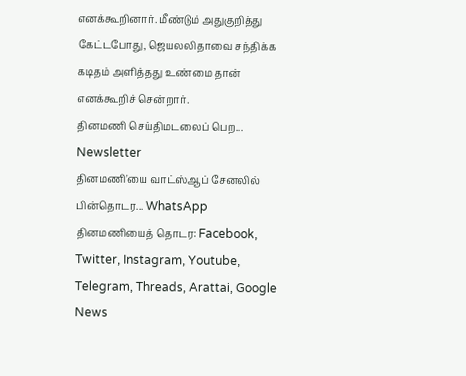எனக்கூறினார். மீண்டும் அதுகுறித்து கேட்டபோது, ஜெயலலிதாவை சந்திக்க கடிதம் அளித்தது உண்மை தான் எனக்கூறிச் சென்றார்.
தினமணி செய்திமடலைப் பெற... Newsletter
தினமணி'யை வாட்ஸ்ஆப் சேனலில் பின்தொடர... WhatsApp
தினமணியைத் தொடர: Facebook, Twitter, Instagram, Youtube, Telegram, Threads, Arattai, Google News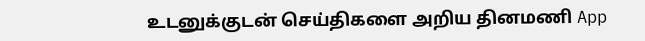உடனுக்குடன் செய்திகளை அறிய தினமணி App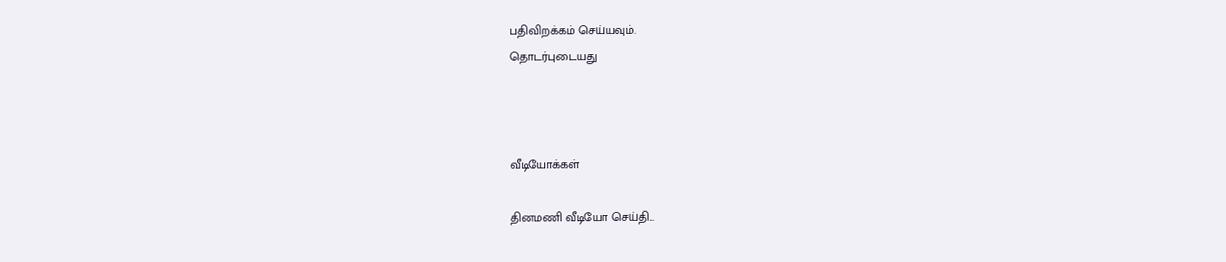பதிவிறக்கம் செய்யவும்.
தொடர்புடையது



வீடியோக்கள்

தினமணி வீடியோ செய்தி...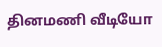தினமணி வீடியோ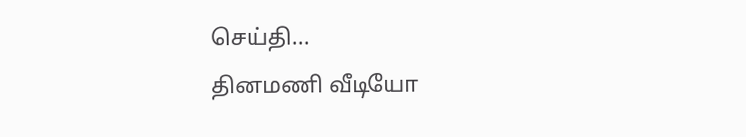செய்தி...
தினமணி வீடியோ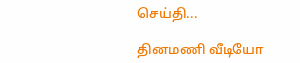செய்தி...

தினமணி வீடியோ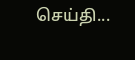செய்தி...